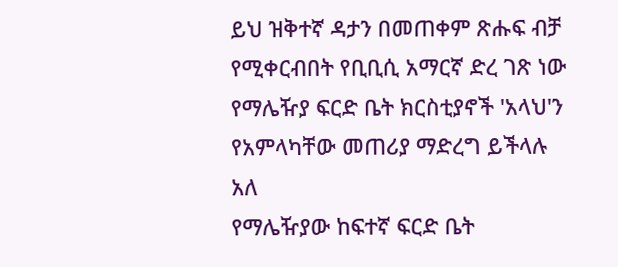ይህ ዝቅተኛ ዳታን በመጠቀም ጽሑፍ ብቻ የሚቀርብበት የቢቢሲ አማርኛ ድረ ገጽ ነው
የማሌዥያ ፍርድ ቤት ክርስቲያኖች 'አላህ'ን የአምላካቸው መጠሪያ ማድረግ ይችላሉ አለ
የማሌዥያው ከፍተኛ ፍርድ ቤት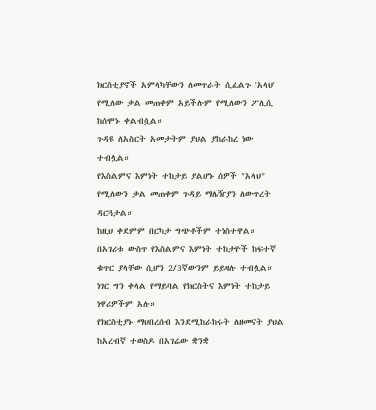ክርስቲያኖች አምላካቸውን ለመጥራት ሲፈልጉ 'አላህ' የሚለው ቃል መጠቀም አይችሉም የሚለውን ፖሊሲ ከሰሞኑ ቀልብሷል።
ጉዳዩ ለአስርት አመታትም ያህል ያከራከረ ነው ተብሏል።
የእስልምና እምነት ተከታይ ያልሆኑ ሰዎች "አላህ" የሚለውን ቃል መጠቀም ጉዳይ ማሌዥያን ለውጥረት ዳርጓታል።
ከዚህ ቀደምም በርካታ ግጭቶችም ተነስተዋል።
በአገሪቱ ውስጥ የእስልምና እምነት ተከታዮች ከፍተኛ ቁጥር ያላቸው ሲሆን 2/3ኛውንም ይይዛሉ ተብሏል።
ነገር ግን ቀላል የማይባል የክርስትና እምነት ተከታይ ነዋሪዎችም አሉ።
የክርስቲያኑ ማህበረሰብ እንደሚከራከሩት ለዘመናት ያህል ከአረብኛ ተወስዶ በአገሬው ቋንቋ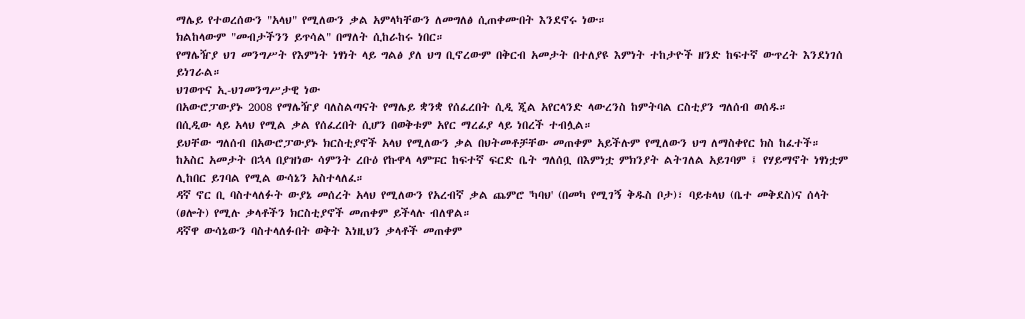ማሌይ የተወረሰውን "አላህ" የሚለውን ቃል አምላካቸውን ለመግለፅ ሲጠቀሙበት እንደኖሩ ነው።
ክልከላውም "መብታችንን ይጥሳል" በማለት ሲከራከሩ ነበር።
የማሌዥያ ህገ መንግሥት የእምነት ነፃነት ላይ ግልፅ ያለ ህግ ቢኖረውም በቅርብ አመታት በተለያዩ እምነት ተከታዮች ዘንድ ከፍተኛ ውጥረት እንደነገሰ ይነገራል።
ህገወጥና ኢ-ህገመንግሥታዊ ነው
በአውሮፓውያኑ 2008 የማሌዥያ ባለስልጣናት የማሌይ ቋንቋ የሰፈረበት ሲዲ ጂል አየርላንድ ላውረንስ ከምትባል ርስቲያን ግለሰብ ወሰዱ።
በሲዲው ላይ አላህ የሚል ቃል የሰፈረበት ሲሆን በወቅቱም አየር ማረፊያ ላይ ነበረች ተብሏል።
ይህቸው ግለሰብ በአውሮፓውያኑ ክርስቲያኖች አላህ የሚለውን ቃል በህትመቶቻቸው መጠቀም አይችሉም የሚለውን ህግ ለማስቀየር ክስ ከፈተች።
ከአስር አመታት በኋላ በያዝነው ሳምንት ረቡዕ የኩዋላ ላምፑር ከፍተኛ ፍርድ ቤት ግለሰቧ በእምነቷ ምክንያት ልትገለል አይገባም ፤ የሃይማኖት ነፃነቷም ሊከበር ይገባል የሚል ውሳኔን አስተላለፈ።
ዳኛ ኖር ቢ ባስተላለፉት ውያኔ መሰረት አላህ የሚለውን የአረብኛ ቃል ጨምሮ 'ካባህ' (በመካ የሚገኝ ቅዱስ ቦታ)፣ ባይቱላህ (ቤተ መቅደስ)ና ሰላት (ፀሎት) የሚሉ ቃላቶችን ክርስቲያኖች መጠቀም ይችላሉ ብለዋል።
ዳኛዋ ውሳኔውን ባስተላለፉበት ወቅት እነዚህን ቃላቶች መጠቀም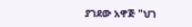ያገደው አዋጅ "ህገ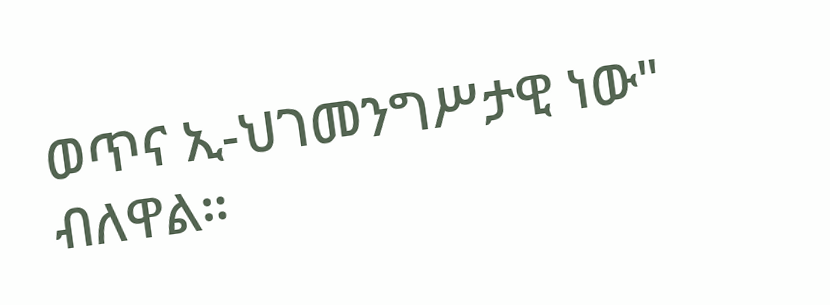ወጥና ኢ-ህገመንግሥታዊ ነው" ብለዋል።